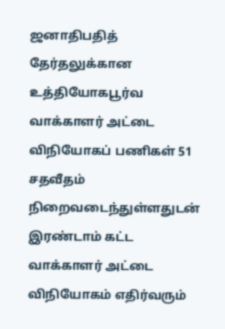ஜனாதிபதித் தேர்தலுக்கான உத்தியோகபூர்வ வாக்காளர் அட்டை விநியோகப் பணிகள் 51 சதவீதம் நிறைவடைந்துள்ளதுடன் இரண்டாம் கட்ட வாக்காளர் அட்டை விநியோகம் எதிர்வரும்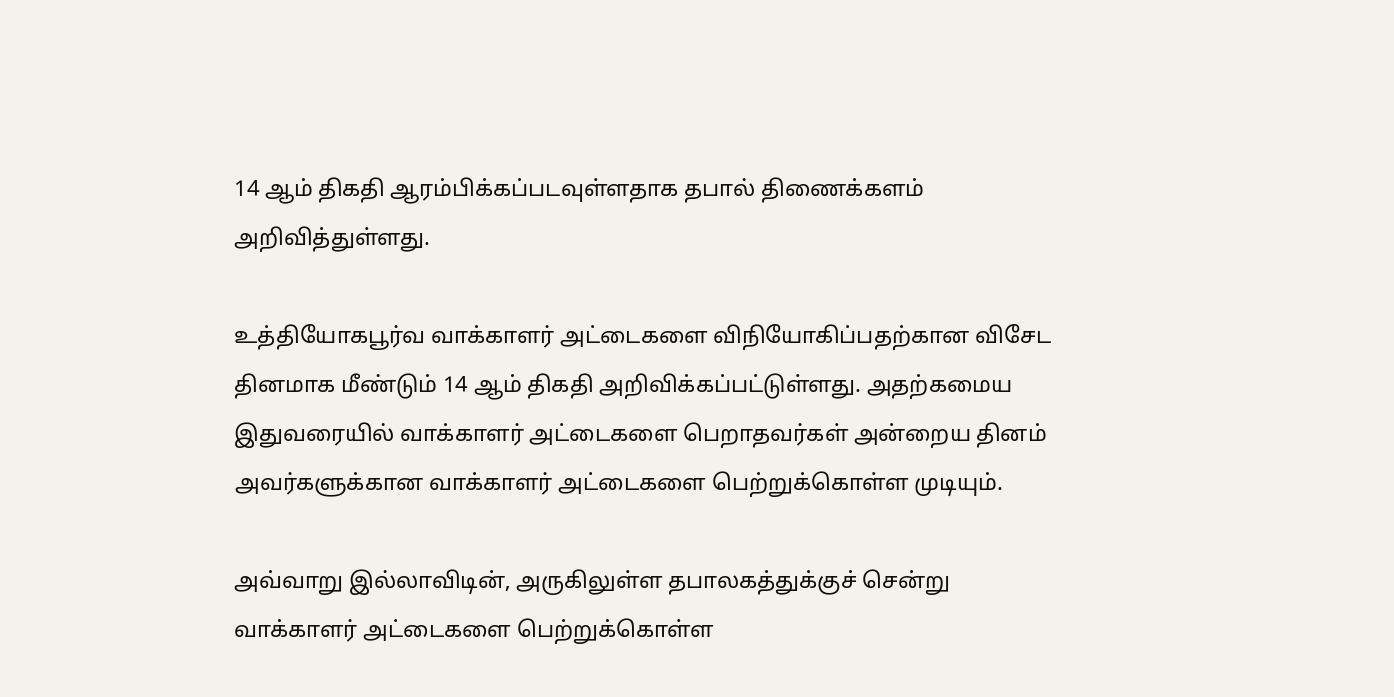14 ஆம் திகதி ஆரம்பிக்கப்படவுள்ளதாக தபால் திணைக்களம் அறிவித்துள்ளது.

உத்தியோகபூர்வ வாக்காளர் அட்டைகளை விநியோகிப்பதற்கான விசேட தினமாக மீண்டும் 14 ஆம் திகதி அறிவிக்கப்பட்டுள்ளது. அதற்கமைய இதுவரையில் வாக்காளர் அட்டைகளை பெறாதவர்கள் அன்றைய தினம் அவர்களுக்கான வாக்காளர் அட்டைகளை பெற்றுக்கொள்ள முடியும்.

அவ்வாறு இல்லாவிடின், அருகிலுள்ள தபாலகத்துக்குச் சென்று வாக்காளர் அட்டைகளை பெற்றுக்கொள்ள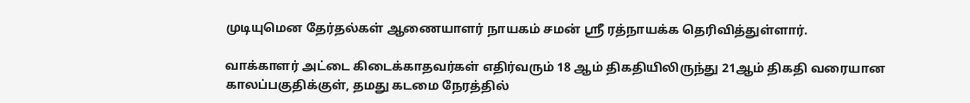முடியுமென தேர்தல்கள் ஆணையாளர் நாயகம் சமன் ஸ்ரீ ரத்நாயக்க தெரிவித்துள்ளார்.

வாக்காளர் அட்டை கிடைக்காதவர்கள் எதிர்வரும் 18 ஆம் திகதியிலிருந்து 21ஆம் திகதி வரையான காலப்பகுதிக்குள், தமது கடமை நேரத்தில்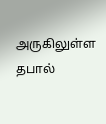அருகிலுள்ள தபால்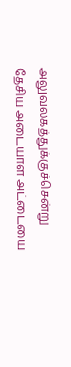அலுவலகத்துக்குச்சென்று தேசிய அடையாள அட்டையை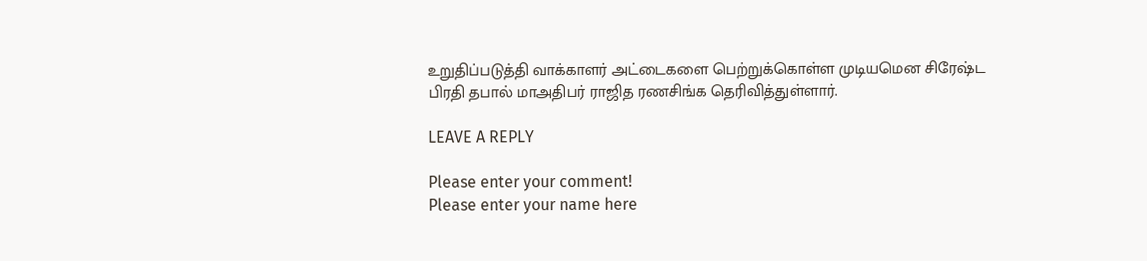உறுதிப்படுத்தி வாக்காளர் அட்டைகளை பெற்றுக்கொள்ள முடியமென சிரேஷ்ட பிரதி தபால் மாஅதிபர் ராஜித ரணசிங்க தெரிவித்துள்ளார்.

LEAVE A REPLY

Please enter your comment!
Please enter your name here